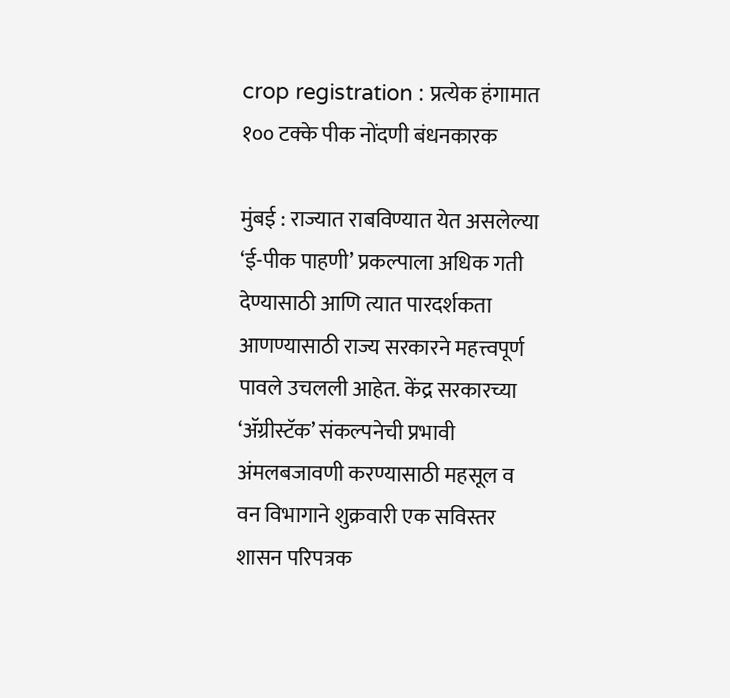crop registration : प्रत्येक हंगामात १०० टक्के पीक नोंदणी बंधनकारक

मुंबई : राज्यात राबविण्यात येत असलेल्या ‘ई-पीक पाहणी’ प्रकल्पाला अधिक गती देण्यासाठी आणि त्यात पारदर्शकता आणण्यासाठी राज्य सरकारने महत्त्वपूर्ण पावले उचलली आहेत. केंद्र सरकारच्या ‘ॲग्रीस्टॅक’ संकल्पनेची प्रभावी अंमलबजावणी करण्यासाठी महसूल व वन विभागाने शुक्रवारी एक सविस्तर शासन परिपत्रक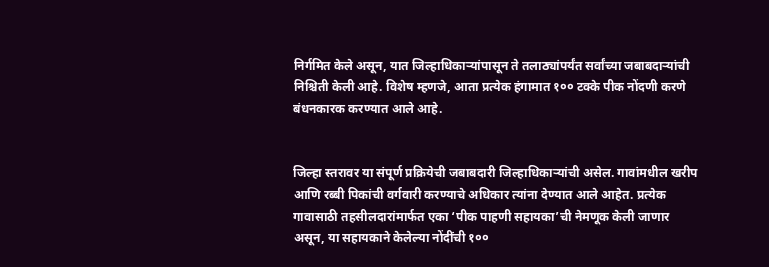निर्गमित केले असून, यात जिल्हाधिकाऱ्यांपासून ते तलाठ्यांपर्यंत सर्वांच्या जबाबदाऱ्यांची निश्चिती केली आहे. विशेष म्हणजे, आता प्रत्येक हंगामात १०० टक्के पीक नोंदणी करणे बंधनकारक करण्यात आले आहे.


जिल्हा स्तरावर या संपूर्ण प्रक्रियेची जबाबदारी जिल्हाधिकाऱ्यांची असेल. गावांमधील खरीप आणि रब्बी पिकांची वर्गवारी करण्याचे अधिकार त्यांना देण्यात आले आहेत. प्रत्येक गावासाठी तहसीलदारांमार्फत एका ‘पीक पाहणी सहायका’ची नेमणूक केली जाणार असून, या सहायकाने केलेल्या नोंदींची १००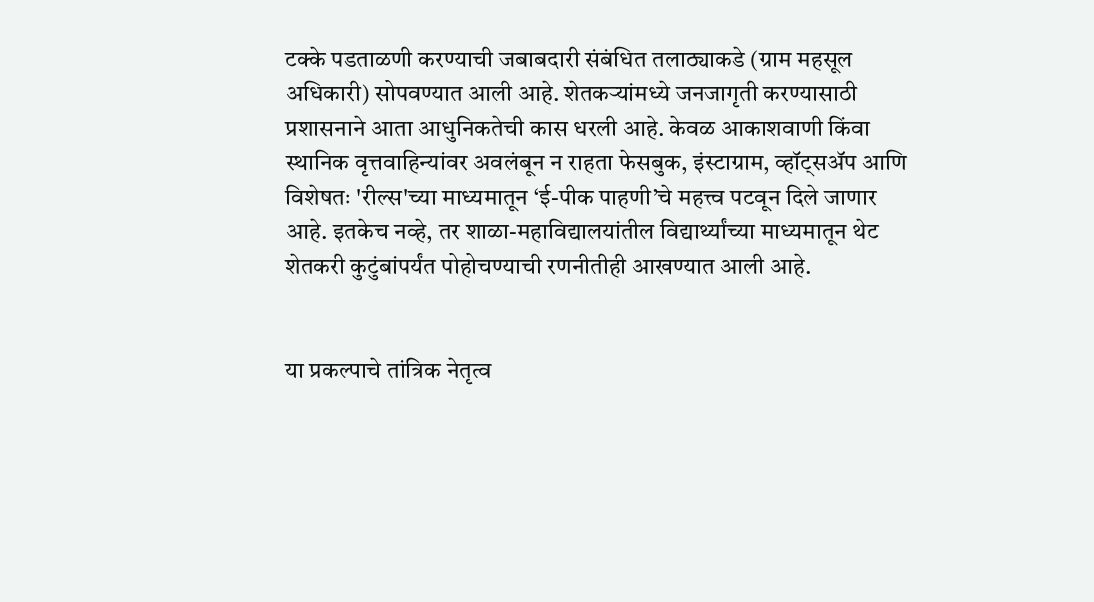टक्के पडताळणी करण्याची जबाबदारी संबंधित तलाठ्याकडे (ग्राम महसूल अधिकारी) सोपवण्यात आली आहे. शेतकऱ्यांमध्ये जनजागृती करण्यासाठी प्रशासनाने आता आधुनिकतेची कास धरली आहे. केवळ आकाशवाणी किंवा स्थानिक वृत्तवाहिन्यांवर अवलंबून न राहता फेसबुक, इंस्टाग्राम, व्हॉट्सॲप आणि विशेषतः 'रील्स'च्या माध्यमातून ‘ई-पीक पाहणी’चे महत्त्व पटवून दिले जाणार आहे. इतकेच नव्हे, तर शाळा-महाविद्यालयांतील विद्यार्थ्यांच्या माध्यमातून थेट शेतकरी कुटुंबांपर्यंत पोहोचण्याची रणनीतीही आखण्यात आली आहे.


या प्रकल्पाचे तांत्रिक नेतृत्व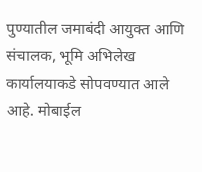पुण्यातील जमाबंदी आयुक्त आणि संचालक, भूमि अभिलेख कार्यालयाकडे सोपवण्यात आले आहे. मोबाईल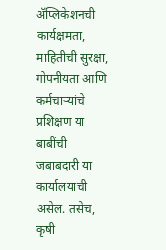ॲप्लिकेशनची कार्यक्षमता, माहितीची सुरक्षा, गोपनीयता आणि कर्मचाऱ्यांचे प्रशिक्षण या बाबींची जबाबदारी या कार्यालयाची असेल. तसेच, कृषी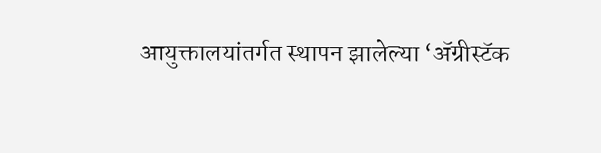आयुक्तालयांतर्गत स्थापन झालेल्या ‘ॲग्रीस्टॅक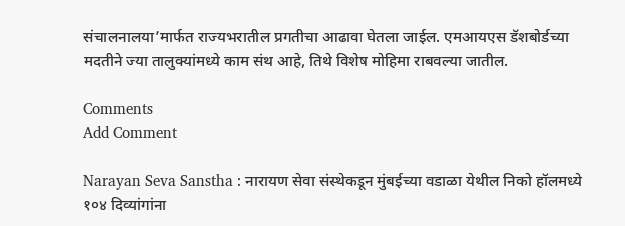संचालनालया’मार्फत राज्यभरातील प्रगतीचा आढावा घेतला जाईल. एमआयएस डॅशबोर्डच्या मदतीने ज्या तालुक्यांमध्ये काम संथ आहे, तिथे विशेष मोहिमा राबवल्या जातील.

Comments
Add Comment

Narayan Seva Sanstha : नारायण सेवा संस्थेकडून मुंबईच्या वडाळा येथील निको हॉलमध्ये १०४ दिव्यांगांना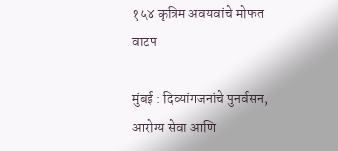१५४ कृत्रिम अवयवांचे मोफत वाटप

मुंबई : दिव्यांगजनांचे पुनर्वसन, आरोग्य सेवा आणि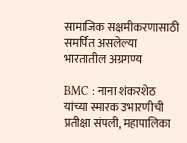सामाजिक सक्षमीकरणासाठी समर्पित असलेल्या भारतातील अग्रगण्य

BMC : नाना शंकरशेठ यांच्या स्मारक उभारणीची प्रतीक्षा संपली, महापालिका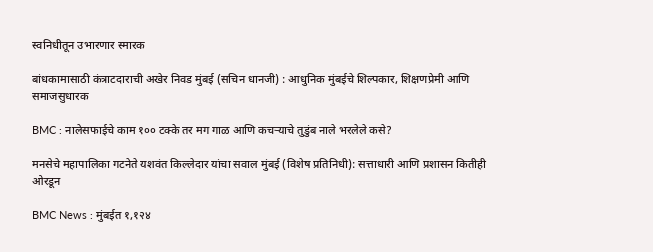स्वनिधीतून उभारणार स्मारक

बांधकामासाठी कंत्राटदाराची अखेर निवड मुंबई (सचिन धानजी) : आधुनिक मुंबईचे शिल्पकार, शिक्षणप्रेमी आणि समाजसुधारक

BMC : नालेसफाईचे काम १०० टक्के तर मग गाळ आणि कचऱ्याचे तुडुंब नाले भरलेले कसे?

मनसेचे महापालिका गटनेते यशवंत किल्लेदार यांचा सवाल मुंबई (विशेष प्रतिनिधी): सत्ताधारी आणि प्रशासन कितीही ओरडून

BMC News : मुंबईत १,१२४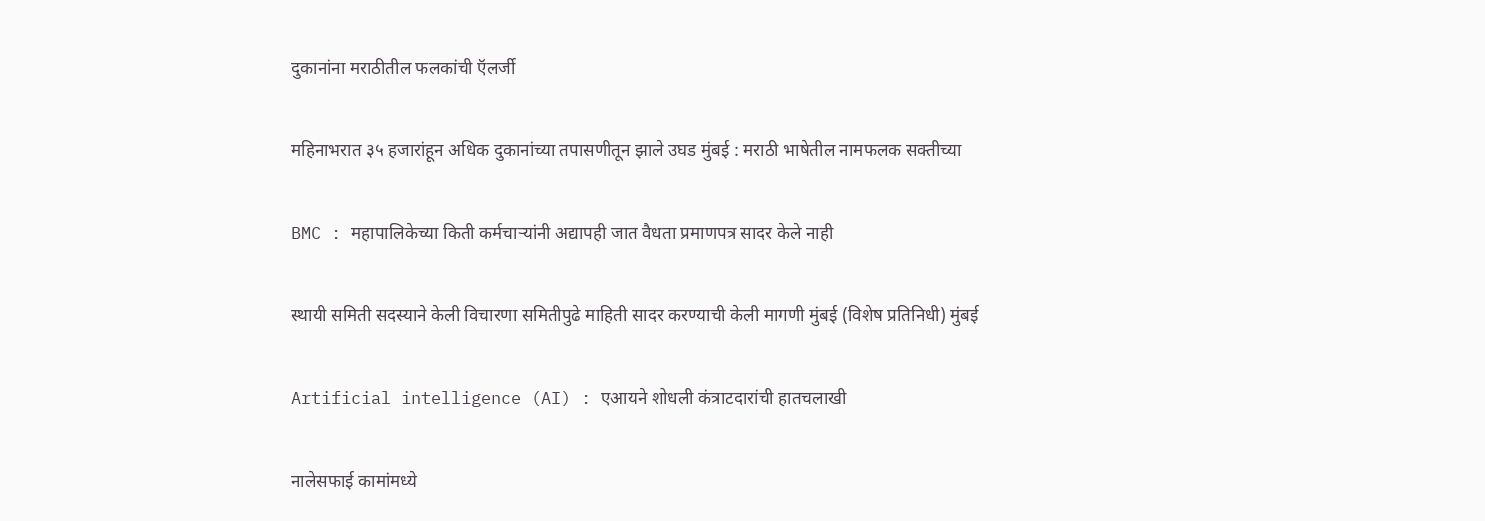दुकानांना मराठीतील फलकांची ऍलर्जी

महिनाभरात ३५ हजारांहून अधिक दुकानांच्या तपासणीतून झाले उघड मुंबई : मराठी भाषेतील नामफलक सक्तीच्या

BMC : महापालिकेच्या किती कर्मचाऱ्यांनी अद्यापही जात वैधता प्रमाणपत्र सादर केले नाही

स्थायी समिती सदस्याने केली विचारणा समितीपुढे माहिती सादर करण्याची केली मागणी मुंबई (विशेष प्रतिनिधी) मुंबई

Artificial intelligence (AI) : एआयने शोधली कंत्राटदारांची हातचलाखी

नालेसफाई कामांमध्ये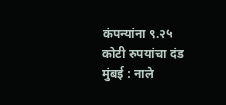कंपन्यांना ९.२५ कोटी रुपयांचा दंड मुंबई : नाले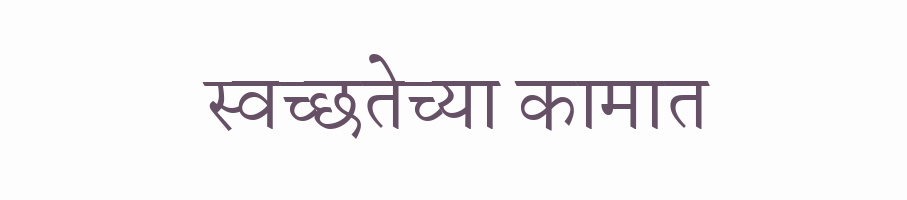स्वच्छतेच्या कामात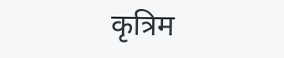कृत्रिम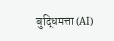बुद्धिमत्ता (AI)